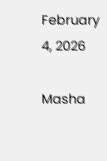February 4, 2026

Masha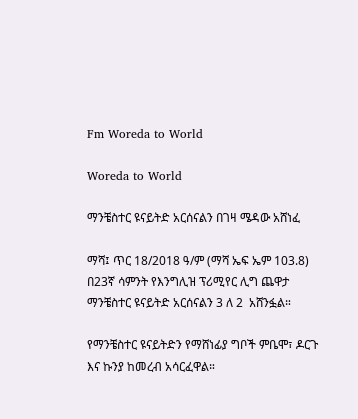Fm Woreda to World

Woreda to World

ማንቼስተር ዩናይትድ አርሰናልን በገዛ ሜዳው አሸነፈ

ማሻ፤ ጥር 18/2018 ዓ/ም (ማሻ ኤፍ ኤም 103.8) በ23ኛ ሳምንት የእንግሊዝ ፕሪሚየር ሊግ ጨዋታ ማንቼስተር ዩናይትድ አርሰናልን 3 ለ 2  አሸንፏል።

የማንቼስተር ዩናይትድን የማሸነፊያ ግቦች ምቤሞ፣ ዶርጉ እና ኩንያ ከመረብ አሳርፈዋል።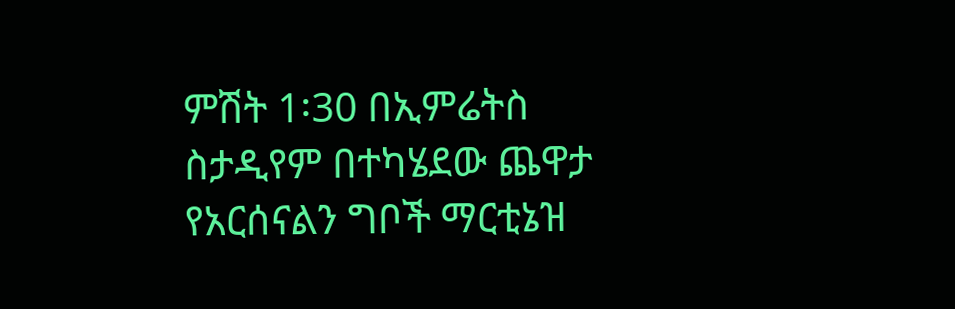ምሽት 1፡30 በኢምሬትስ ስታዲየም በተካሄደው ጨዋታ የአርሰናልን ግቦች ማርቲኔዝ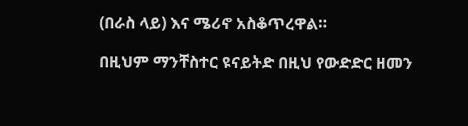(በራስ ላይ) እና ሜሪኖ አስቆጥረዋል።

በዚህም ማንቸስተር ዩናይትድ በዚህ የውድድር ዘመን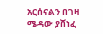አርሰናልን በገዛ ሜዳው ያሸነፈ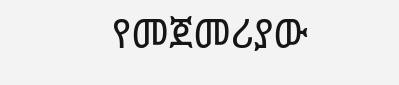የመጀመሪያው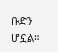ቡድን ሆኗል።